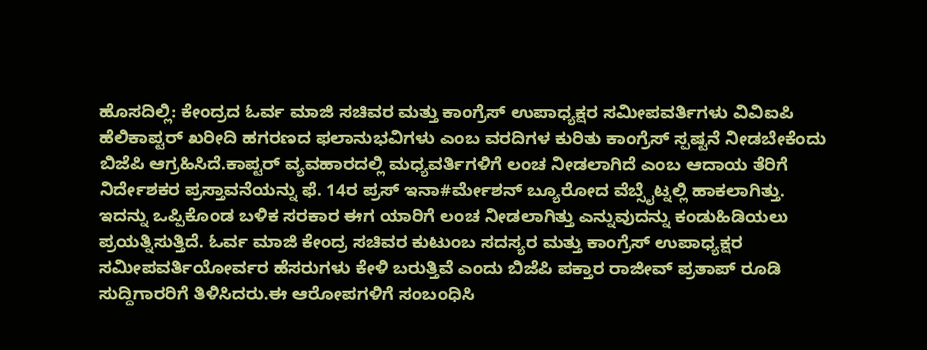ಹೊಸದಿಲ್ಲಿ: ಕೇಂದ್ರದ ಓರ್ವ ಮಾಜಿ ಸಚಿವರ ಮತ್ತು ಕಾಂಗ್ರೆಸ್ ಉಪಾಧ್ಯಕ್ಷರ ಸಮೀಪವರ್ತಿಗಳು ವಿವಿಐಪಿ ಹೆಲಿಕಾಪ್ಟರ್ ಖರೀದಿ ಹಗರಣದ ಫಲಾನುಭವಿಗಳು ಎಂಬ ವರದಿಗಳ ಕುರಿತು ಕಾಂಗ್ರೆಸ್ ಸ್ಪಷ್ಟನೆ ನೀಡಬೇಕೆಂದು ಬಿಜೆಪಿ ಆಗ್ರಹಿಸಿದೆ.ಕಾಪ್ಟರ್ ವ್ಯವಹಾರದಲ್ಲಿ ಮಧ್ಯವರ್ತಿಗಳಿಗೆ ಲಂಚ ನೀಡಲಾಗಿದೆ ಎಂಬ ಆದಾಯ ತೆರಿಗೆ ನಿರ್ದೇಶಕರ ಪ್ರಸ್ತಾವನೆಯನ್ನು ಫೆ. 14ರ ಪ್ರಸ್ ಇನಾ#ರ್ಮೇಶನ್ ಬ್ಯೂರೋದ ವೆಬ್ಸೈಟ್ನಲ್ಲಿ ಹಾಕಲಾಗಿತ್ತು. ಇದನ್ನು ಒಪ್ಪಿಕೊಂಡ ಬಳಿಕ ಸರಕಾರ ಈಗ ಯಾರಿಗೆ ಲಂಚ ನೀಡಲಾಗಿತ್ತು ಎನ್ನುವುದನ್ನು ಕಂಡುಹಿಡಿಯಲು ಪ್ರಯತ್ನಿಸುತ್ತಿದೆ. ಓರ್ವ ಮಾಜಿ ಕೇಂದ್ರ ಸಚಿವರ ಕುಟುಂಬ ಸದಸ್ಯರ ಮತ್ತು ಕಾಂಗ್ರೆಸ್ ಉಪಾಧ್ಯಕ್ಷರ ಸಮೀಪವರ್ತಿಯೋರ್ವರ ಹೆಸರುಗಳು ಕೇಳಿ ಬರುತ್ತಿವೆ ಎಂದು ಬಿಜೆಪಿ ಪಕ್ತಾರ ರಾಜೀವ್ ಪ್ರತಾಪ್ ರೂಡಿ ಸುದ್ದಿಗಾರರಿಗೆ ತಿಳಿಸಿದರು.ಈ ಆರೋಪಗಳಿಗೆ ಸಂಬಂಧಿಸಿ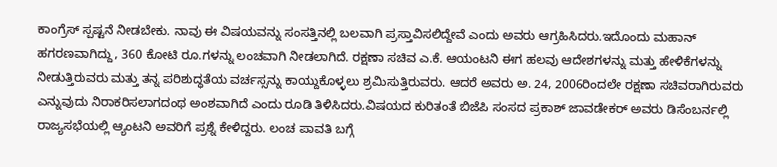ಕಾಂಗ್ರೆಸ್ ಸ್ಪಷ್ಟನೆ ನೀಡಬೇಕು. ನಾವು ಈ ವಿಷಯವನ್ನು ಸಂಸತ್ತಿನಲ್ಲಿ ಬಲವಾಗಿ ಪ್ರಸ್ತಾವಿಸಲಿದ್ದೇವೆ ಎಂದು ಅವರು ಆಗ್ರಹಿಸಿದರು.ಇದೊಂದು ಮಹಾನ್ ಹಗರಣವಾಗಿದ್ದು, 360 ಕೋಟಿ ರೂ.ಗಳನ್ನು ಲಂಚವಾಗಿ ನೀಡಲಾಗಿದೆ. ರಕ್ಷಣಾ ಸಚಿವ ಎ.ಕೆ. ಆಯಂಟನಿ ಈಗ ಹಲವು ಆದೇಶಗಳನ್ನು ಮತ್ತು ಹೇಳಿಕೆಗಳನ್ನು ನೀಡುತ್ತಿರುವರು ಮತ್ತು ತನ್ನ ಪರಿಶುದ್ಧತೆಯ ವರ್ಚಸ್ಸನ್ನು ಕಾಯ್ದುಕೊಳ್ಳಲು ಶ್ರಮಿಸುತ್ತಿರುವರು. ಆದರೆ ಅವರು ಅ. 24, 2006ರಿಂದಲೇ ರಕ್ಷಣಾ ಸಚಿವರಾಗಿರುವರು ಎನ್ನುವುದು ನಿರಾಕರಿಸಲಾಗದಂಥ ಅಂಶವಾಗಿದೆ ಎಂದು ರೂಡಿ ತಿಳಿಸಿದರು.ವಿಷಯದ ಕುರಿತಂತೆ ಬಿಜೆಪಿ ಸಂಸದ ಪ್ರಕಾಶ್ ಜಾವಡೇಕರ್ ಅವರು ಡಿಸೆಂಬರ್ನಲ್ಲಿ ರಾಜ್ಯಸಭೆಯಲ್ಲಿ ಆ್ಯಂಟನಿ ಅವರಿಗೆ ಪ್ರಶ್ನೆ ಕೇಳಿದ್ದರು. ಲಂಚ ಪಾವತಿ ಬಗ್ಗೆ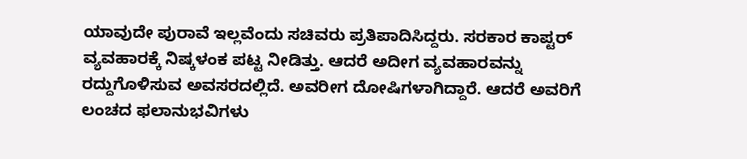ಯಾವುದೇ ಪುರಾವೆ ಇಲ್ಲವೆಂದು ಸಚಿವರು ಪ್ರತಿಪಾದಿಸಿದ್ದರು. ಸರಕಾರ ಕಾಪ್ಟರ್ ವ್ಯವಹಾರಕ್ಕೆ ನಿಷ್ಕಳಂಕ ಪಟ್ಟ ನೀಡಿತ್ತು. ಆದರೆ ಅದೀಗ ವ್ಯವಹಾರವನ್ನು ರದ್ದುಗೊಳಿಸುವ ಅವಸರದಲ್ಲಿದೆ. ಅವರೀಗ ದೋಷಿಗಳಾಗಿದ್ದಾರೆ. ಆದರೆ ಅವರಿಗೆ ಲಂಚದ ಫಲಾನುಭವಿಗಳು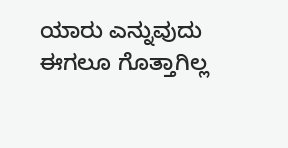ಯಾರು ಎನ್ನುವುದು ಈಗಲೂ ಗೊತ್ತಾಗಿಲ್ಲ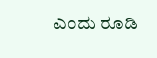ಎಂದು ರೂಡಿ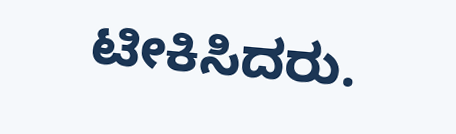ಟೀಕಿಸಿದರು.